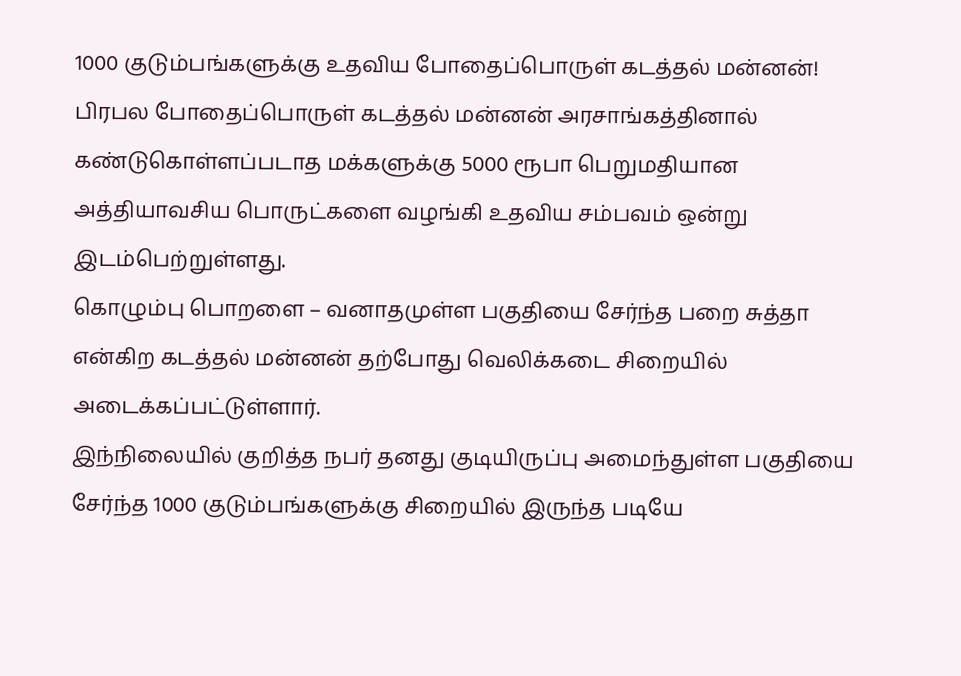1000 குடும்பங்களுக்கு உதவிய போதைப்பொருள் கடத்தல் மன்னன்!
பிரபல போதைப்பொருள் கடத்தல் மன்னன் அரசாங்கத்தினால் கண்டுகொள்ளப்படாத மக்களுக்கு 5000 ரூபா பெறுமதியான அத்தியாவசிய பொருட்களை வழங்கி உதவிய சம்பவம் ஒன்று இடம்பெற்றுள்ளது.
கொழும்பு பொறளை – வனாதமுள்ள பகுதியை சேர்ந்த பறை சுத்தா என்கிற கடத்தல் மன்னன் தற்போது வெலிக்கடை சிறையில் அடைக்கப்பட்டுள்ளார்.
இந்நிலையில் குறித்த நபர் தனது குடியிருப்பு அமைந்துள்ள பகுதியை சேர்ந்த 1000 குடும்பங்களுக்கு சிறையில் இருந்த படியே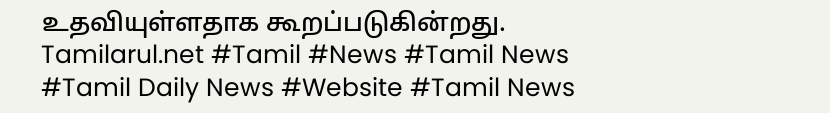உதவியுள்ளதாக கூறப்படுகின்றது.
Tamilarul.net #Tamil #News #Tamil News #Tamil Daily News #Website #Tamil News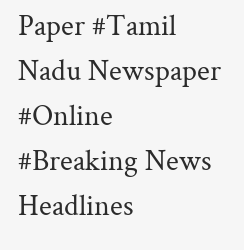Paper #Tamil Nadu Newspaper #Online #Breaking News Headlines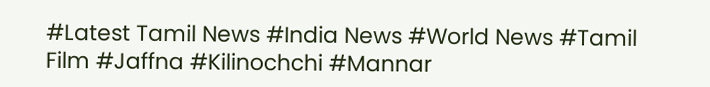#Latest Tamil News #India News #World News #Tamil Film #Jaffna #Kilinochchi #Mannar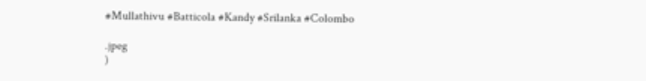#Mullathivu #Batticola #Kandy #Srilanka #Colombo

.jpeg
)